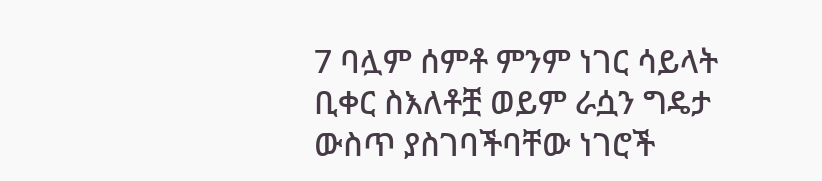7 ባሏም ሰምቶ ምንም ነገር ሳይላት ቢቀር ስእለቶቿ ወይም ራሷን ግዴታ ውስጥ ያስገባችባቸው ነገሮች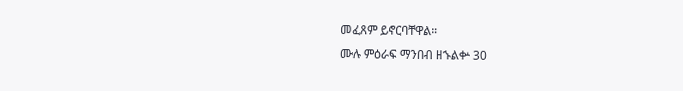መፈጸም ይኖርባቸዋል።
ሙሉ ምዕራፍ ማንበብ ዘኁልቍ 30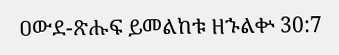ዐውደ-ጽሑፍ ይመልከቱ ዘኁልቍ 30:7